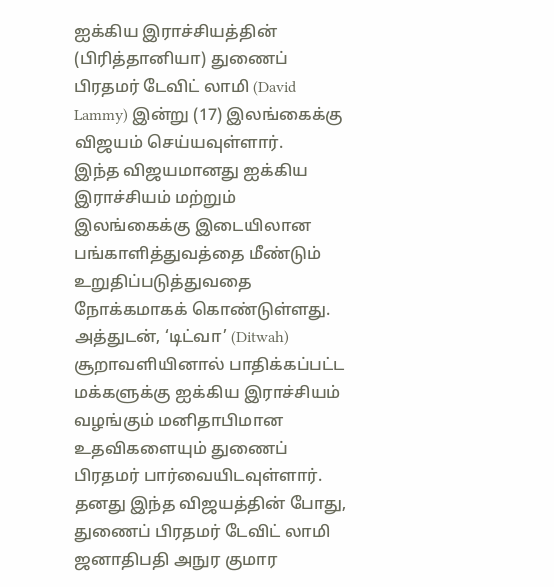ஐக்கிய இராச்சியத்தின் (பிரித்தானியா) துணைப் பிரதமர் டேவிட் லாமி (David Lammy) இன்று (17) இலங்கைக்கு விஜயம் செய்யவுள்ளார்.
இந்த விஜயமானது ஐக்கிய இராச்சியம் மற்றும் இலங்கைக்கு இடையிலான பங்காளித்துவத்தை மீண்டும் உறுதிப்படுத்துவதை நோக்கமாகக் கொண்டுள்ளது. அத்துடன், ‘டிட்வா’ (Ditwah) சூறாவளியினால் பாதிக்கப்பட்ட மக்களுக்கு ஐக்கிய இராச்சியம் வழங்கும் மனிதாபிமான உதவிகளையும் துணைப் பிரதமர் பார்வையிடவுள்ளார்.
தனது இந்த விஜயத்தின் போது, துணைப் பிரதமர் டேவிட் லாமி ஜனாதிபதி அநுர குமார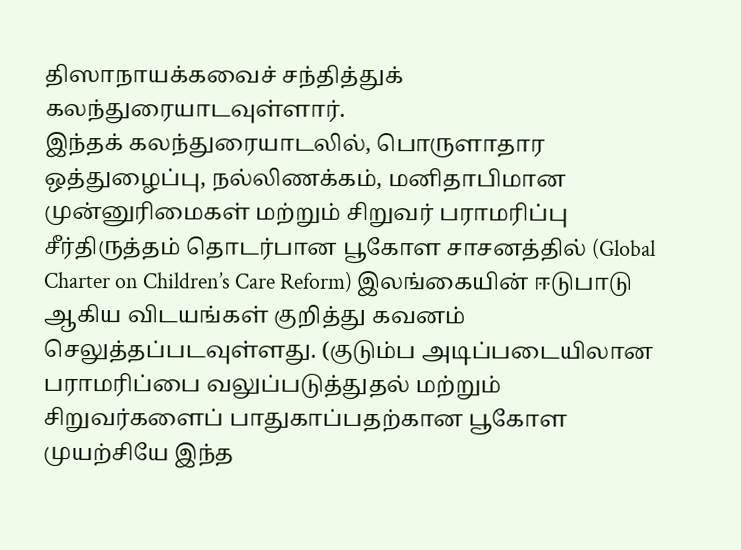திஸாநாயக்கவைச் சந்தித்துக் கலந்துரையாடவுள்ளார்.
இந்தக் கலந்துரையாடலில், பொருளாதார ஒத்துழைப்பு, நல்லிணக்கம், மனிதாபிமான முன்னுரிமைகள் மற்றும் சிறுவர் பராமரிப்பு சீர்திருத்தம் தொடர்பான பூகோள சாசனத்தில் (Global Charter on Children’s Care Reform) இலங்கையின் ஈடுபாடு ஆகிய விடயங்கள் குறித்து கவனம் செலுத்தப்படவுள்ளது. (குடும்ப அடிப்படையிலான பராமரிப்பை வலுப்படுத்துதல் மற்றும் சிறுவர்களைப் பாதுகாப்பதற்கான பூகோள முயற்சியே இந்த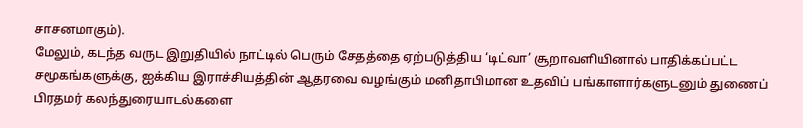சாசனமாகும்).
மேலும், கடந்த வருட இறுதியில் நாட்டில் பெரும் சேதத்தை ஏற்படுத்திய ‘டிட்வா’ சூறாவளியினால் பாதிக்கப்பட்ட சமூகங்களுக்கு, ஐக்கிய இராச்சியத்தின் ஆதரவை வழங்கும் மனிதாபிமான உதவிப் பங்காளார்களுடனும் துணைப் பிரதமர் கலந்துரையாடல்களை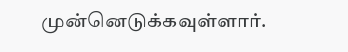முன்னெடுக்கவுள்ளார்.